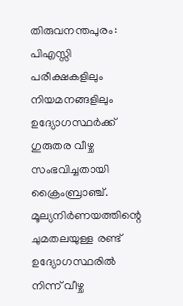തിരുവനന്തപുരം: പിഎസ്സി പരീക്ഷകളിലും നിയമനങ്ങളിലും ഉദ്യോഗസ്ഥർക്ക് ഗുരുതര വീഴ്ച സംഭവിച്ചതായി ക്രൈംബ്രാഞ്ച്. മൂല്യനിർണയത്തിന്റെ ചുമതലയുള്ള രണ്ട് ഉദ്യോഗസ്ഥരിൽ നിന്ന് വീഴ്ച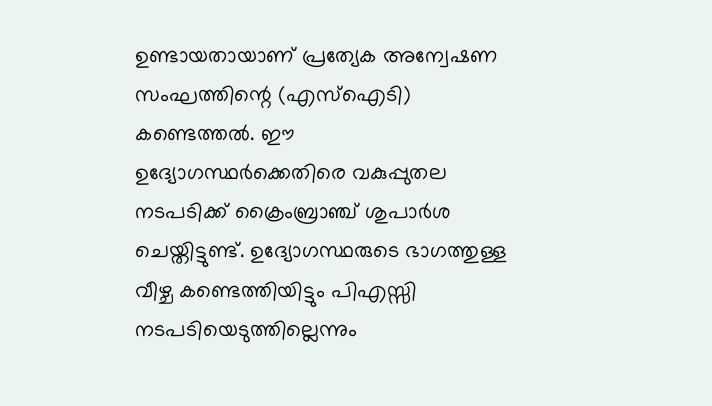ഉണ്ടായതായാണ് പ്രത്യേക അന്വേഷണ സംഘത്തിന്റെ (എസ്ഐടി) കണ്ടെത്തൽ. ഈ ഉദ്യോഗസ്ഥർക്കെതിരെ വകുപ്പുതല നടപടിക്ക് ക്രൈംബ്രാഞ്ച് ശുപാർശ ചെയ്തിട്ടുണ്ട്. ഉദ്യോഗസ്ഥരുടെ ഭാഗത്തുള്ള വീഴ്ച കണ്ടെത്തിയിട്ടും പിഎസ്സി നടപടിയെടുത്തില്ലെന്നും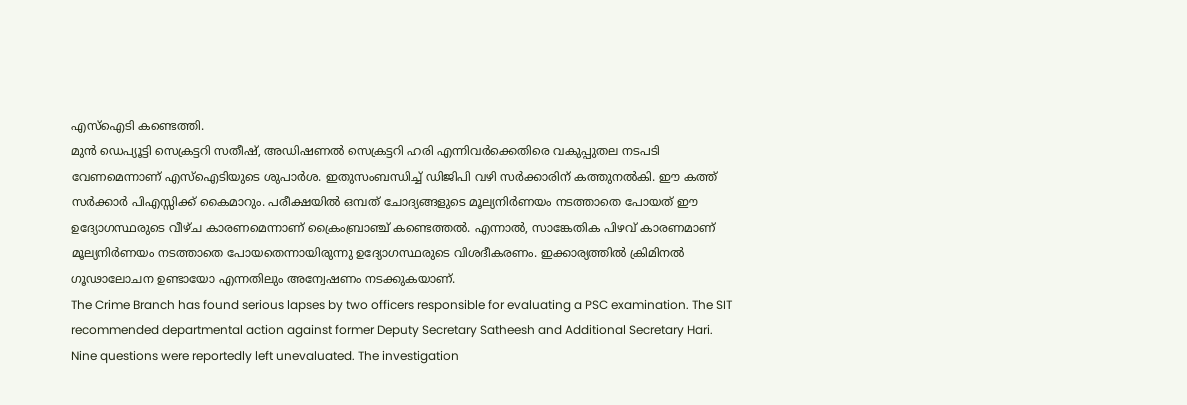എസ്ഐടി കണ്ടെത്തി.
മുൻ ഡെപ്യൂട്ടി സെക്രട്ടറി സതീഷ്, അഡിഷണൽ സെക്രട്ടറി ഹരി എന്നിവർക്കെതിരെ വകുപ്പുതല നടപടി വേണമെന്നാണ് എസ്ഐടിയുടെ ശുപാർശ. ഇതുസംബന്ധിച്ച് ഡിജിപി വഴി സർക്കാരിന് കത്തുനൽകി. ഈ കത്ത് സർക്കാർ പിഎസ്സിക്ക് കൈമാറും. പരീക്ഷയിൽ ഒമ്പത് ചോദ്യങ്ങളുടെ മൂല്യനിർണയം നടത്താതെ പോയത് ഈ ഉദ്യോഗസ്ഥരുടെ വീഴ്ച കാരണമെന്നാണ് ക്രൈംബ്രാഞ്ച് കണ്ടെത്തൽ. എന്നാൽ, സാങ്കേതിക പിഴവ് കാരണമാണ് മൂല്യനിർണയം നടത്താതെ പോയതെന്നായിരുന്നു ഉദ്യോഗസ്ഥരുടെ വിശദീകരണം. ഇക്കാര്യത്തിൽ ക്രിമിനൽ ഗൂഢാലോചന ഉണ്ടായോ എന്നതിലും അന്വേഷണം നടക്കുകയാണ്.
The Crime Branch has found serious lapses by two officers responsible for evaluating a PSC examination. The SIT recommended departmental action against former Deputy Secretary Satheesh and Additional Secretary Hari. Nine questions were reportedly left unevaluated. The investigation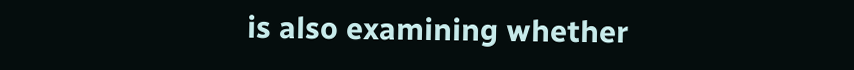is also examining whether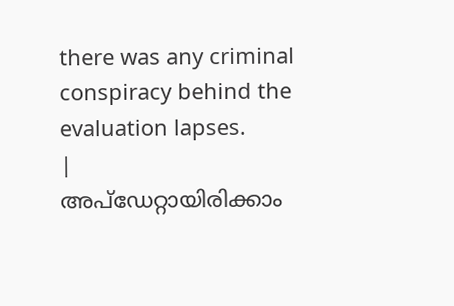there was any criminal conspiracy behind the evaluation lapses.
|
അപ്ഡേറ്റായിരിക്കാം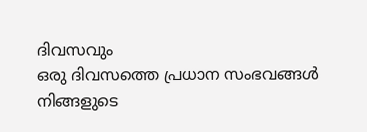ദിവസവും
ഒരു ദിവസത്തെ പ്രധാന സംഭവങ്ങൾ നിങ്ങളുടെ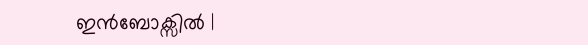ഇൻബോക്സിൽ |